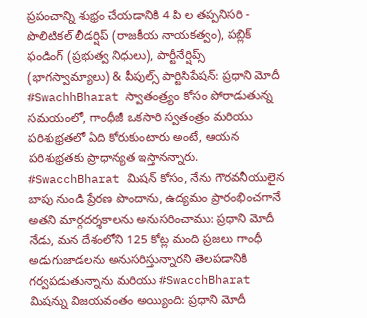ప్రపంచాన్ని శుభ్రం చేయడానికి 4 పి ల తప్పనిసరి - పొలిటికల్ లీడర్షిప్ (రాజకీయ నాయకత్వం), పబ్లిక్ ఫండింగ్ (ప్రభుత్వ నిధులు), పార్టీనేర్షిప్స్ (భాగస్వామ్యాలు) & పీపుల్స్ పార్టిసిపేషన్: ప్రధాని మోదీ
#SwachhBharat స్వాతంత్ర్యం కోసం పోరాడుతున్న సమయంలో, గాంధీజీ ఒకసారి స్వతంత్రం మరియు పరిశుభ్రతలో ఏది కోరుకుంటారు అంటే, ఆయన పరిశుభ్రతకు ప్రాధాన్యత ఇస్తానన్నారు.
#SwacchBharat మిషన్ కోసం, నేను గౌరవనీయులైన బాపు నుండి ప్రేరణ పొందాను, ఉద్యమం ప్రారంభించగానే అతని మార్గదర్శకాలను అనుసరించాము: ప్రధాని మోదీ
నేడు, మన దేశంలోని 125 కోట్ల మంది ప్రజలు గాంధీ అడుగుజాడలను అనుసరిస్తున్నారని తెలపడానికి గర్వపడుతున్నాను మరియు #SwacchBharat మిషన్ను విజయవంతం అయ్యింది: ప్రధాని మోదీ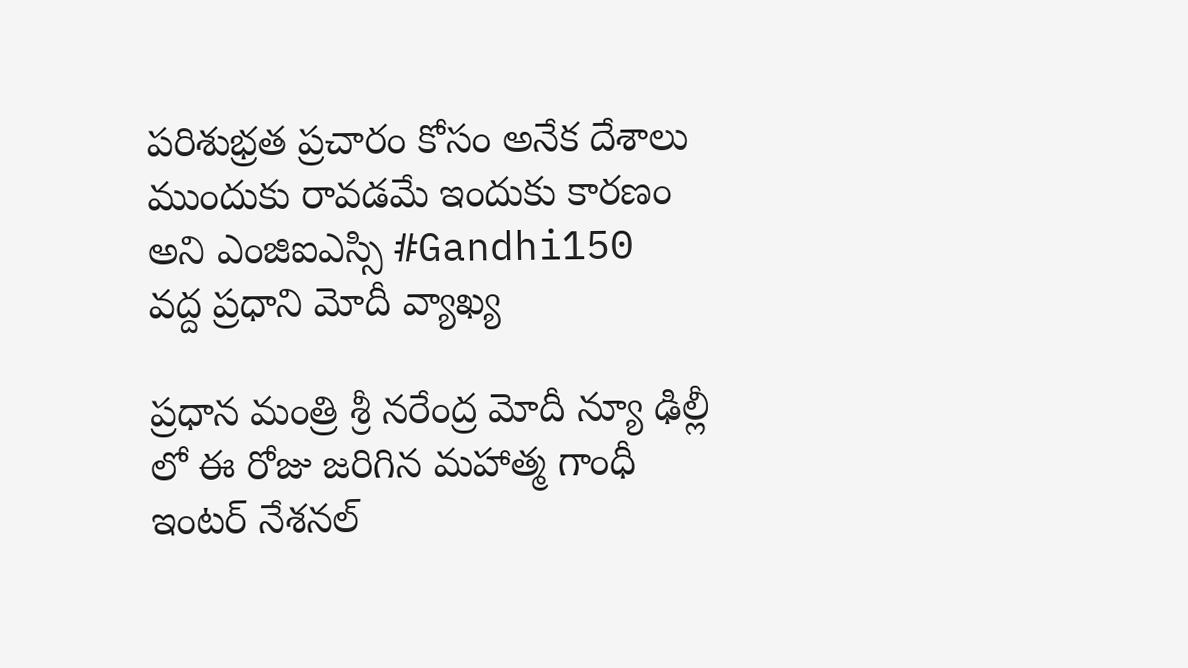పరిశుభ్రత ప్రచారం కోసం అనేక దేశాలు ముందుకు రావడమే ఇందుకు కారణం అని ఎంజిఐఎస్సి #Gandhi150 వద్ద ప్రధాని మోదీ వ్యాఖ్య

ప్ర‌ధాన మంత్రి శ్రీ న‌రేంద్ర మోదీ న్యూ ఢిల్లీ లో ఈ రోజు జ‌రిగిన మ‌హాత్మ గాంధీ ఇంట‌ర్‌ నేశ‌న‌ల్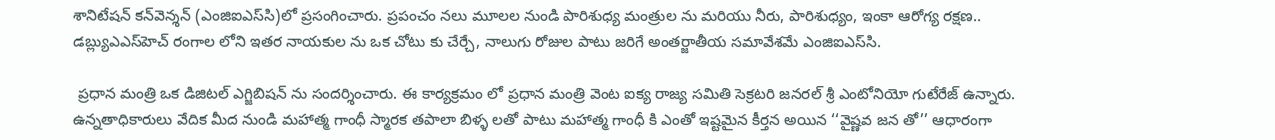శానిటేష‌న్ క‌న్‌వెన్శ‌న్ (ఎంజిఐఎస్‌సి)లో ప్ర‌సంగించారు. ప్ర‌పంచం న‌లు మూలల నుండి పారిశుధ్య మంత్రుల ను మరియు నీరు, పారిశుధ్యం, ఇంకా ఆరోగ్య ర‌క్ష‌ణ.. డ‌బ్ల్యుఎఎస్‌హెచ్ రంగాల లోని ఇత‌ర నాయ‌కుల ను ఒక చోటు కు చేర్చే, నాలుగు రోజుల పాటు జరిగే అంత‌ర్జాతీయ స‌మావేశ‌మే ఎంజిఐఎస్‌సి.

 ప్ర‌ధాన మంత్రి ఒక డిజిట‌ల్ ఎగ్జిబిష‌న్ ను సంద‌ర్శించారు. ఈ కార్య‌క్ర‌మం లో ప్ర‌ధాన మంత్రి వెంట ఐక్య రాజ్య సమితి సెక్రటరి జనరల్ శ్రీ ఎంటోనియో గుటేరేజ్ ఉన్నారు. ఉన్న‌తాధికారులు వేదిక మీద నుండి మ‌హాత్మ గాంధీ స్మార‌క త‌పాలా బిళ్ళ‌ ల‌తో పాటు మ‌హాత్మ గాంధీ కి ఎంతో ఇష్ట‌మైన కీర్త‌న అయిన ‘‘వైష్ణ‌వ జ‌న తో’’ ఆధారంగా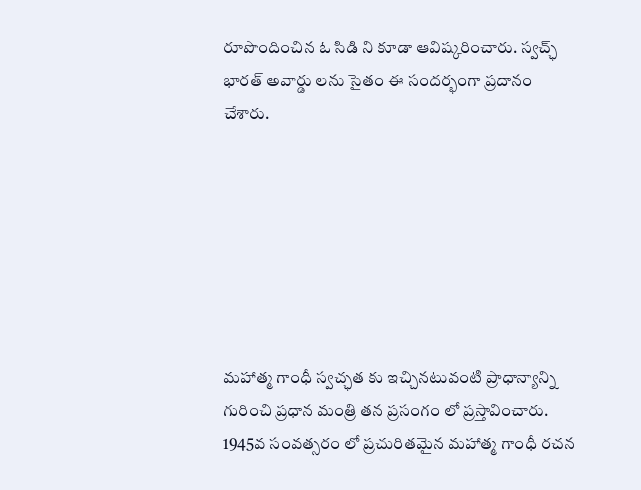రూపొందించిన ఓ సిడి ని కూడా ఆవిష్క‌రించారు. స్వ‌చ్ఛ్ భార‌త్ అవార్డు ల‌ను సైతం ఈ సంద‌ర్భంగా ప్ర‌దానం చేశారు.







మ‌హాత్మ గాంధీ స్వ‌చ్ఛ‌త కు ఇచ్చిన‌టువంటి ప్రాధాన్యాన్ని గురించి ప్ర‌ధాన మంత్రి త‌న ప్ర‌సంగం లో ప్ర‌స్తావించారు. 1945వ సంవ‌త్స‌రం లో ప్ర‌చురిత‌మైన‌ మ‌హాత్మ గాంధీ ర‌చ‌న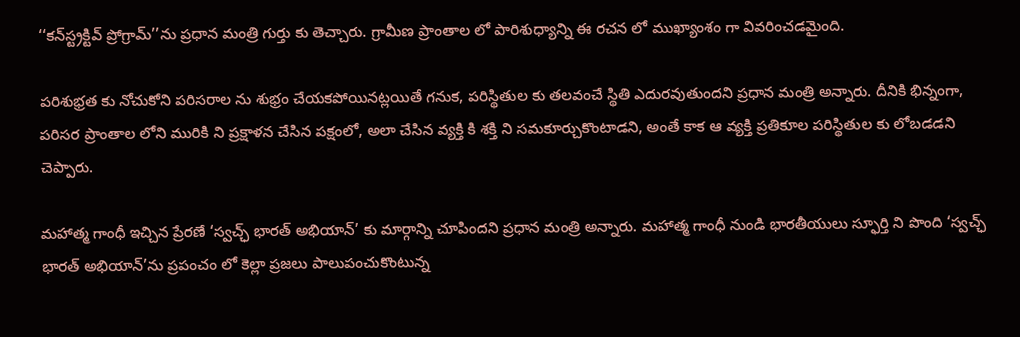‘‘క‌న్‌స్ట్ర‌క్టివ్ ప్రోగ్రామ్’’ను ప్ర‌ధాన మంత్రి గుర్తు కు తెచ్చారు. గ్రామీణ ప్రాంతాల లో పారిశుధ్యాన్ని ఈ ర‌చ‌న లో ముఖ్య‌ాంశం గా వివ‌రించ‌డ‌మైంది.

ప‌రిశుభ్ర‌త కు నోచుకోని ప‌రిస‌రాల‌ ను శుభ్రం చేయ‌క‌పోయిన‌ట్ల‌యితే గ‌నుక, ప‌రిస్థితుల‌ కు త‌ల‌వంచే స్థితి ఎదుర‌వుతుంద‌ని ప్ర‌ధాన మంత్రి అన్నారు. దీనికి భిన్నంగా, ప‌రిస‌ర ప్రాంతాల లోని మురికి ని ప్ర‌క్షాళ‌న చేసిన‌ పక్షంలో, అలా చేసిన వ్య‌క్తి కి శ‌క్తి ని స‌మ‌కూర్చుకొంటాడని, అంతే కాక ఆ వ్య‌క్తి ప్ర‌తికూల ప‌రిస్థితుల‌ కు లోబ‌డడ‌ని చెప్పారు.

మ‌హాత్మ గాంధీ ఇచ్చిన ప్రేర‌ణే ‘స్వ‌చ్ఛ్ భార‌త్ అభియాన్’ కు మార్గాన్ని చూపింద‌ని ప్ర‌ధాన మంత్రి అన్నారు. మ‌హాత్మ గాంధీ నుండి భార‌తీయులు స్ఫూర్తి ని పొంది ‘స్వ‌చ్ఛ్ భార‌త్ అభియాన్’ను ప్ర‌పంచం లో కెల్లా ప్ర‌జలు పాలుపంచుకొంటున్న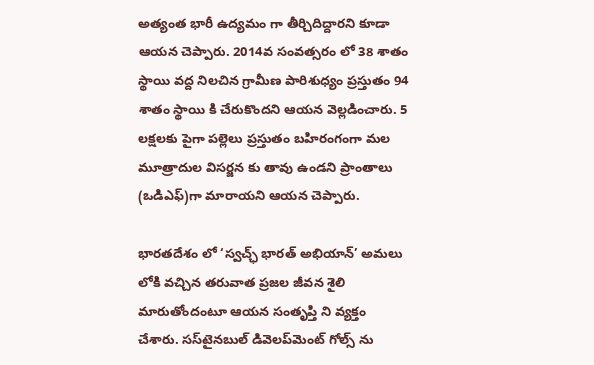అత్యంత భారీ ఉద్య‌మం గా తీర్చిదిద్దార‌ని కూడా ఆయ‌న చెప్పారు. 2014వ సంవ‌త్స‌రం లో 38 శాతం స్థాయి వ‌ద్ద నిల‌చిన గ్రామీణ పారిశుధ్యం ప్ర‌స్తుతం 94 శాతం స్థాయి కి చేరుకొంద‌ని ఆయ‌న వెల్ల‌డించారు. 5 ల‌క్ష‌ల‌కు పైగా ప‌ల్లెలు ప్ర‌స్తుతం బహిరంగంగా మల మూత్రాదుల విసర్జన కు తావు ఉండని ప్రాంతాలు (ఒడిఎఫ్)గా మారాయ‌ని ఆయ‌న చెప్పారు.

భార‌త‌దేశం లో ‘స్వ‌చ్ఛ్ భార‌త్ అభియాన్’ అమ‌లు లోకి వ‌చ్చిన త‌రువాత ప్ర‌జ‌ల జీవ‌న శైలి మారుతోందంటూ ఆయ‌న సంతృప్తి ని వ్య‌క్తం చేశారు. స‌స్‌టైన‌బుల్ డివెల‌ప్‌మెంట్ గోల్స్ ను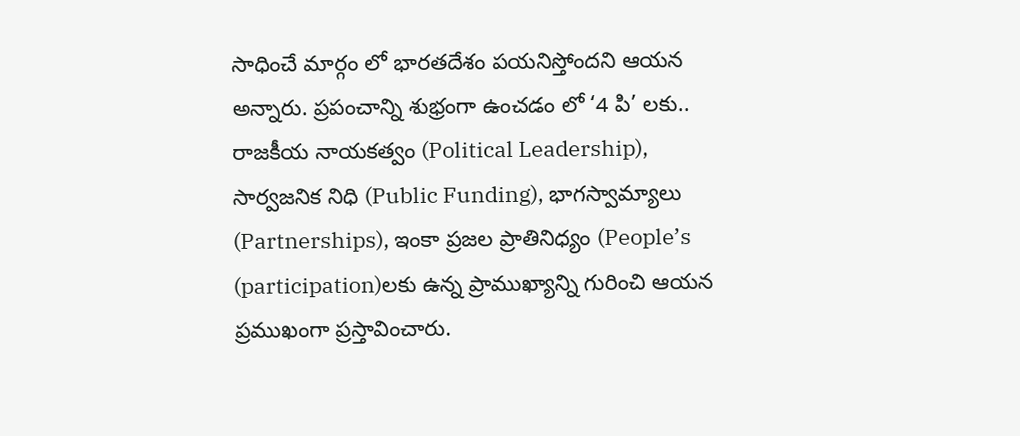సాధించే మార్గం లో భార‌త‌దేశం ప‌య‌నిస్తోంద‌ని ఆయ‌న అన్నారు. ప్ర‌పంచాన్ని శుభ్రంగా ఉంచ‌డం లో ‘4 పి’ ల‌కు.. రాజ‌కీయ నాయ‌క‌త్వం (Political Leadership), సార్వజనిక నిధి (Public Funding), భాగ‌స్వామ్యాలు (Partnerships), ఇంకా ప్ర‌జల ప్రాతినిధ్యం (People’s (participation)ల‌కు ఉన్న ప్రాముఖ్యాన్ని గురించి ఆయ‌న ప్ర‌ముఖంగా ప్ర‌స్తావించారు.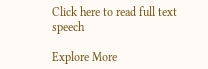Click here to read full text speech

Explore More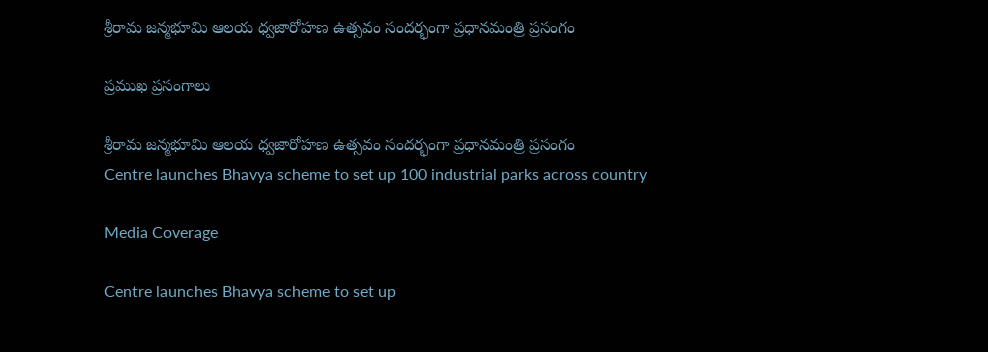శ్రీరామ జన్మభూమి ఆలయ ధ్వజారోహణ ఉత్సవం సందర్భంగా ప్రధానమంత్రి ప్రసంగం

ప్రముఖ ప్రసంగాలు

శ్రీరామ జన్మభూమి ఆలయ ధ్వజారోహణ ఉత్సవం సందర్భంగా ప్రధానమంత్రి ప్రసంగం
Centre launches Bhavya scheme to set up 100 industrial parks across country

Media Coverage

Centre launches Bhavya scheme to set up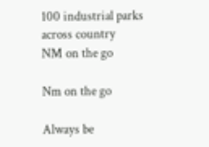100 industrial parks across country
NM on the go

Nm on the go

Always be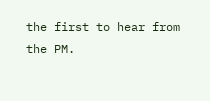the first to hear from the PM.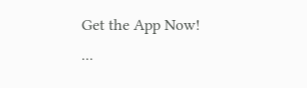Get the App Now!
...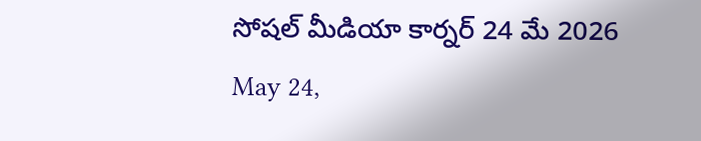సోషల్ మీడియా కార్నర్ 24 మే 2026
May 24,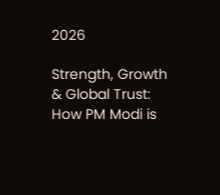2026

Strength, Growth & Global Trust: How PM Modi is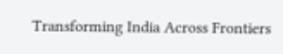Transforming India Across Frontiers